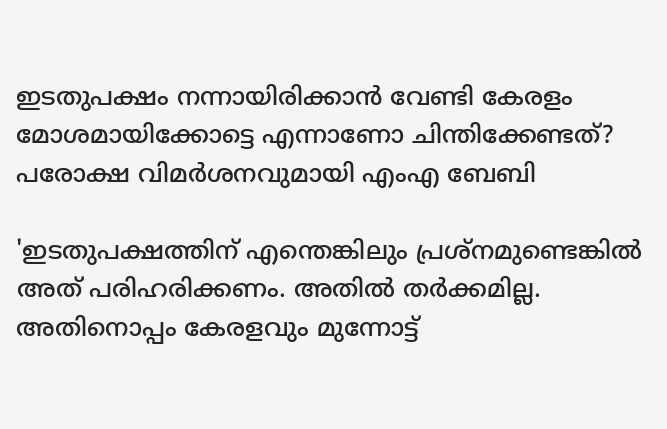ഇടതുപക്ഷം നന്നായിരിക്കാന്‍ വേണ്ടി കേരളം മോശമായിക്കോട്ടെ എന്നാണോ ചിന്തിക്കേണ്ടത്? പരോക്ഷ വിമർശനവുമായി എംഎ ബേബി

'ഇടതുപക്ഷത്തിന് എന്തെങ്കിലും പ്രശ്‌നമുണ്ടെങ്കില്‍ അത് പരിഹരിക്കണം. അതില്‍ തര്‍ക്കമില്ല. അതിനൊപ്പം കേരളവും മുന്നോട്ട്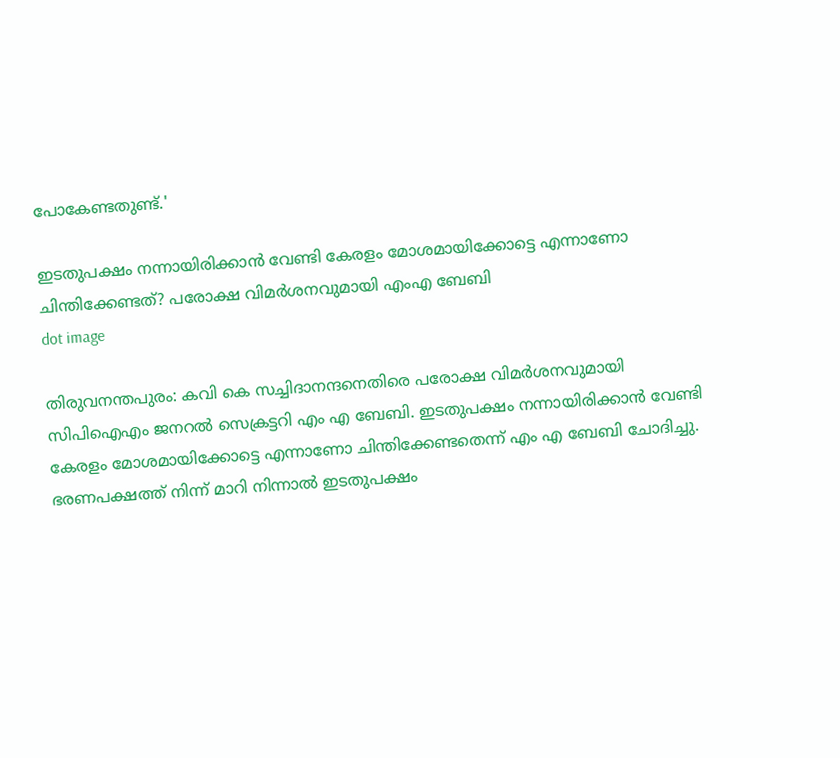പോകേണ്ടതുണ്ട്.'

ഇടതുപക്ഷം നന്നായിരിക്കാന്‍ വേണ്ടി കേരളം മോശമായിക്കോട്ടെ എന്നാണോ ചിന്തിക്കേണ്ടത്? പരോക്ഷ വിമർശനവുമായി എംഎ ബേബി
dot image

തിരുവനന്തപുരം: കവി കെ സച്ചിദാനന്ദനെതിരെ പരോക്ഷ വിമർശനവുമായി സിപിഐഎം ജനറല്‍ സെക്രട്ടറി എം എ ബേബി. ഇടതുപക്ഷം നന്നായിരിക്കാന്‍ വേണ്ടി കേരളം മോശമായിക്കോട്ടെ എന്നാണോ ചിന്തിക്കേണ്ടതെന്ന് എം എ ബേബി ചോദിച്ചു. ഭരണപക്ഷത്ത് നിന്ന് മാറി നിന്നാല്‍ ഇടതുപക്ഷം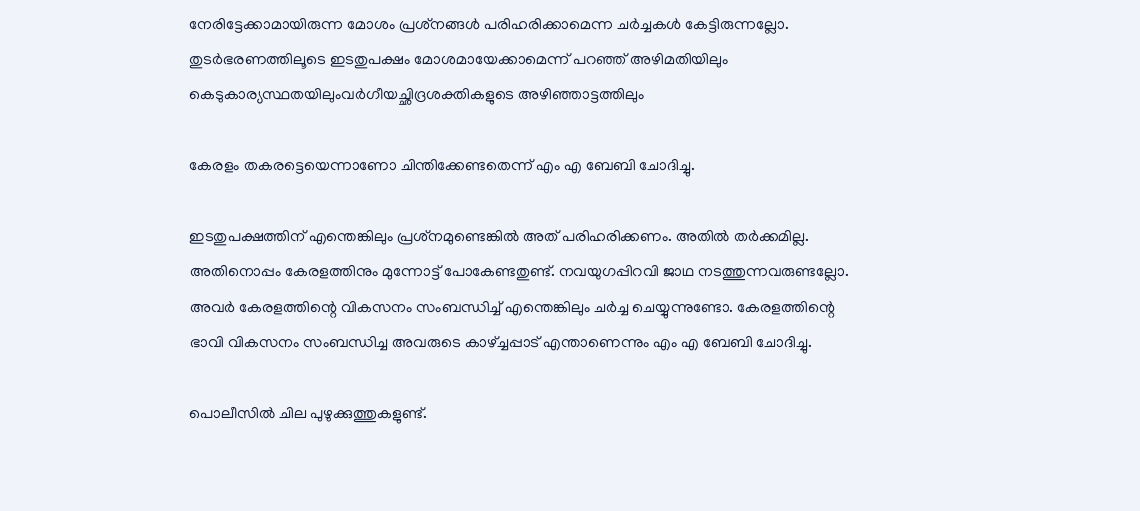നേരിട്ടേക്കാമായിരുന്ന മോശം പ്രശ്‌നങ്ങള്‍ പരിഹരിക്കാമെന്ന ചര്‍ച്ചകള്‍ കേട്ടിരുന്നല്ലോ. തുടര്‍ഭരണത്തിലൂടെ ഇടതുപക്ഷം മോശമായേക്കാമെന്ന് പറഞ്ഞ് അഴിമതിയിലും കെടുകാര്യസ്ഥതയിലുംവര്‍ഗീയച്ഛിദ്രശക്തികളുടെ അഴിഞ്ഞാട്ടത്തിലും

കേരളം തകരട്ടെയെന്നാണോ ചിന്തിക്കേണ്ടതെന്ന് എം എ ബേബി ചോദിച്ചു.

ഇടതുപക്ഷത്തിന് എന്തെങ്കിലും പ്രശ്‌നമുണ്ടെങ്കില്‍ അത് പരിഹരിക്കണം. അതില്‍ തര്‍ക്കമില്ല. അതിനൊപ്പം കേരളത്തിനും മുന്നോട്ട് പോകേണ്ടതുണ്ട്. നവയുഗപ്പിറവി ജാഥ നടത്തുന്നവരുണ്ടല്ലോ. അവര്‍ കേരളത്തിന്റെ വികസനം സംബന്ധിച്ച് എന്തെങ്കിലും ചര്‍ച്ച ചെയ്യുന്നുണ്ടോ. കേരളത്തിന്റെ ഭാവി വികസനം സംബന്ധിച്ച അവരുടെ കാഴ്ച്ചപ്പാട് എന്താണെന്നും എം എ ബേബി ചോദിച്ചു.

പൊലീസില്‍ ചില പുഴുക്കുത്തുകളുണ്ട്.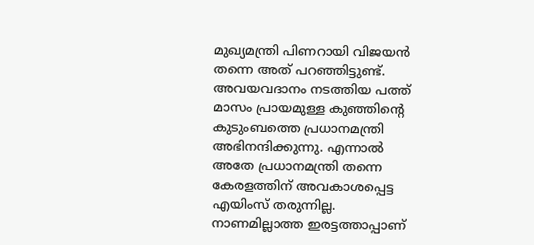മുഖ്യമന്ത്രി പിണറായി വിജയന്‍ തന്നെ അത് പറഞ്ഞിട്ടുണ്ട്. അവയവദാനം നടത്തിയ പത്ത് മാസം പ്രായമുള്ള കുഞ്ഞിന്റെ കുടുംബത്തെ പ്രധാനമന്ത്രി അഭിനന്ദിക്കുന്നു. എന്നാല്‍ അതേ പ്രധാനമന്ത്രി തന്നെ കേരളത്തിന് അവകാശപ്പെട്ട എയിംസ് തരുന്നില്ല. നാണമില്ലാത്ത ഇരട്ടത്താപ്പാണ്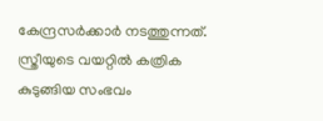കേന്ദ്രസര്‍ക്കാര്‍ നടത്തുന്നത്. സ്ത്രീയുടെ വയറ്റില്‍ കത്രിക കുടുങ്ങിയ സംഭവം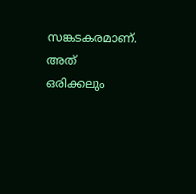സങ്കടകരമാണ്. അത് ഒരിക്കലും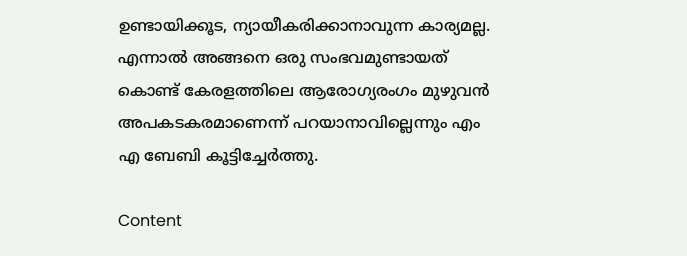ഉണ്ടായിക്കൂട, ന്യായീകരിക്കാനാവുന്ന കാര്യമല്ല. എന്നാല്‍ അങ്ങനെ ഒരു സംഭവമുണ്ടായത് കൊണ്ട് കേരളത്തിലെ ആരോഗ്യരംഗം മുഴുവന്‍ അപകടകരമാണെന്ന് പറയാനാവില്ലെന്നും എം എ ബേബി കൂട്ടിച്ചേര്‍ത്തു.

Content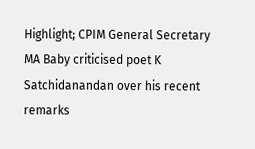Highlight; CPIM General Secretary MA Baby criticised poet K Satchidanandan over his recent remarks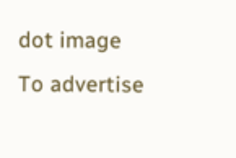dot image
To advertise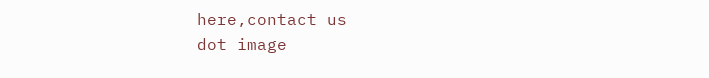here,contact us
dot image